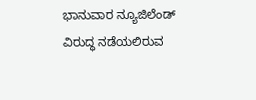ಭಾನುವಾರ ನ್ಯೂಜಿಲೆಂಡ್ ವಿರುದ್ಧ ನಡೆಯಲಿರುವ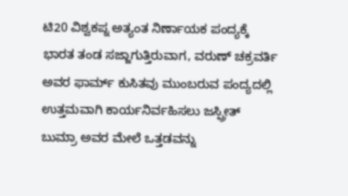ಟಿ20 ವಿಶ್ವಕಪ್ನ ಅತ್ಯಂತ ನಿರ್ಣಾಯಕ ಪಂದ್ಯಕ್ಕೆ ಭಾರತ ತಂಡ ಸಜ್ಜಾಗುತ್ತಿರುವಾಗ, ವರುಣ್ ಚಕ್ರವರ್ತಿ ಅವರ ಫಾರ್ಮ್ ಕುಸಿತವು ಮುಂಬರುವ ಪಂದ್ಯದಲ್ಲಿ ಉತ್ತಮವಾಗಿ ಕಾರ್ಯನಿರ್ವಹಿಸಲು ಜಸ್ಪ್ರೀತ್ ಬುಮ್ರಾ ಅವರ ಮೇಲೆ ಒತ್ತಡವನ್ನು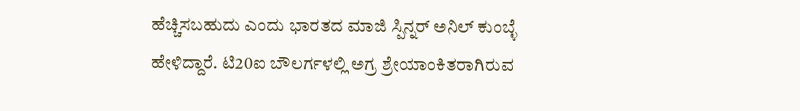ಹೆಚ್ಚಿಸಬಹುದು ಎಂದು ಭಾರತದ ಮಾಜಿ ಸ್ಪಿನ್ನರ್ ಅನಿಲ್ ಕುಂಬ್ಳೆ ಹೇಳಿದ್ದಾರೆ. ಟಿ20ಐ ಬೌಲರ್ಗಳಲ್ಲಿ ಅಗ್ರ ಶ್ರೇಯಾಂಕಿತರಾಗಿರುವ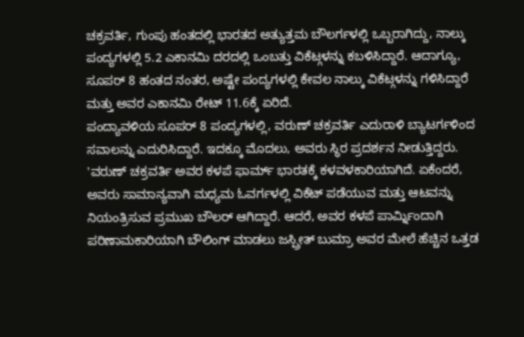ಚಕ್ರವರ್ತಿ, ಗುಂಪು ಹಂತದಲ್ಲಿ ಭಾರತದ ಅತ್ಯುತ್ತಮ ಬೌಲರ್ಗಳಲ್ಲಿ ಒಬ್ಬರಾಗಿದ್ದು, ನಾಲ್ಕು ಪಂದ್ಯಗಳಲ್ಲಿ 5.2 ಎಕಾನಮಿ ದರದಲ್ಲಿ ಒಂಬತ್ತು ವಿಕೆಟ್ಗಳನ್ನು ಕಬಳಿಸಿದ್ದಾರೆ. ಆದಾಗ್ಯೂ, ಸೂಪರ್ 8 ಹಂತದ ನಂತರ, ಅಷ್ಟೇ ಪಂದ್ಯಗಳಲ್ಲಿ ಕೇವಲ ನಾಲ್ಕು ವಿಕೆಟ್ಗಳನ್ನು ಗಳಿಸಿದ್ದಾರೆ ಮತ್ತು ಅವರ ಎಕಾನಮಿ ರೇಟ್ 11.6ಕ್ಕೆ ಏರಿದೆ.
ಪಂದ್ಯಾವಳಿಯ ಸೂಪರ್ 8 ಪಂದ್ಯಗಳಲ್ಲಿ, ವರುಣ್ ಚಕ್ರವರ್ತಿ ಎದುರಾಳಿ ಬ್ಯಾಟರ್ಗಳಿಂದ ಸವಾಲನ್ನು ಎದುರಿಸಿದ್ದಾರೆ. ಇದಕ್ಕೂ ಮೊದಲು, ಅವರು ಸ್ಥಿರ ಪ್ರದರ್ಶನ ನೀಡುತ್ತಿದ್ದರು.
'ವರುಣ್ ಚಕ್ರವರ್ತಿ ಅವರ ಕಳಪೆ ಫಾರ್ಮ್ ಭಾರತಕ್ಕೆ ಕಳವಳಕಾರಿಯಾಗಿದೆ. ಏಕೆಂದರೆ, ಅವರು ಸಾಮಾನ್ಯವಾಗಿ ಮಧ್ಯಮ ಓವರ್ಗಳಲ್ಲಿ ವಿಕೆಟ್ ಪಡೆಯುವ ಮತ್ತು ಆಟವನ್ನು ನಿಯಂತ್ರಿಸುವ ಪ್ರಮುಖ ಬೌಲರ್ ಆಗಿದ್ದಾರೆ. ಆದರೆ, ಅವರ ಕಳಪೆ ಪಾರ್ಮ್ನಿಂದಾಗಿ ಪರಿಣಾಮಕಾರಿಯಾಗಿ ಬೌಲಿಂಗ್ ಮಾಡಲು ಜಸ್ಪ್ರೀತ್ ಬುಮ್ರಾ ಅವರ ಮೇಲೆ ಹೆಚ್ಚಿನ ಒತ್ತಡ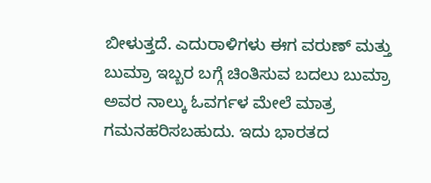ಬೀಳುತ್ತದೆ. ಎದುರಾಳಿಗಳು ಈಗ ವರುಣ್ ಮತ್ತು ಬುಮ್ರಾ ಇಬ್ಬರ ಬಗ್ಗೆ ಚಿಂತಿಸುವ ಬದಲು ಬುಮ್ರಾ ಅವರ ನಾಲ್ಕು ಓವರ್ಗಳ ಮೇಲೆ ಮಾತ್ರ ಗಮನಹರಿಸಬಹುದು. ಇದು ಭಾರತದ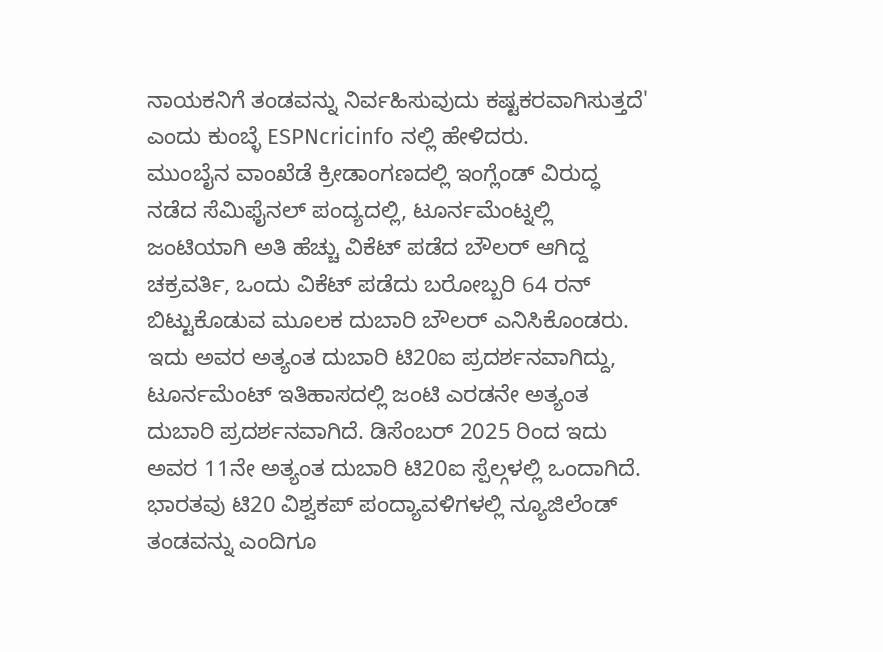ನಾಯಕನಿಗೆ ತಂಡವನ್ನು ನಿರ್ವಹಿಸುವುದು ಕಷ್ಟಕರವಾಗಿಸುತ್ತದೆ' ಎಂದು ಕುಂಬ್ಳೆ ESPNcricinfo ನಲ್ಲಿ ಹೇಳಿದರು.
ಮುಂಬೈನ ವಾಂಖೆಡೆ ಕ್ರೀಡಾಂಗಣದಲ್ಲಿ ಇಂಗ್ಲೆಂಡ್ ವಿರುದ್ಧ ನಡೆದ ಸೆಮಿಫೈನಲ್ ಪಂದ್ಯದಲ್ಲಿ, ಟೂರ್ನಮೆಂಟ್ನಲ್ಲಿ ಜಂಟಿಯಾಗಿ ಅತಿ ಹೆಚ್ಚು ವಿಕೆಟ್ ಪಡೆದ ಬೌಲರ್ ಆಗಿದ್ದ ಚಕ್ರವರ್ತಿ, ಒಂದು ವಿಕೆಟ್ ಪಡೆದು ಬರೋಬ್ಬರಿ 64 ರನ್ ಬಿಟ್ಟುಕೊಡುವ ಮೂಲಕ ದುಬಾರಿ ಬೌಲರ್ ಎನಿಸಿಕೊಂಡರು. ಇದು ಅವರ ಅತ್ಯಂತ ದುಬಾರಿ ಟಿ20ಐ ಪ್ರದರ್ಶನವಾಗಿದ್ದು, ಟೂರ್ನಮೆಂಟ್ ಇತಿಹಾಸದಲ್ಲಿ ಜಂಟಿ ಎರಡನೇ ಅತ್ಯಂತ ದುಬಾರಿ ಪ್ರದರ್ಶನವಾಗಿದೆ. ಡಿಸೆಂಬರ್ 2025 ರಿಂದ ಇದು ಅವರ 11ನೇ ಅತ್ಯಂತ ದುಬಾರಿ ಟಿ20ಐ ಸ್ಪೆಲ್ಗಳಲ್ಲಿ ಒಂದಾಗಿದೆ.
ಭಾರತವು ಟಿ20 ವಿಶ್ವಕಪ್ ಪಂದ್ಯಾವಳಿಗಳಲ್ಲಿ ನ್ಯೂಜಿಲೆಂಡ್ ತಂಡವನ್ನು ಎಂದಿಗೂ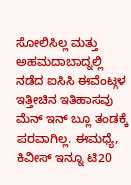ಸೋಲಿಸಿಲ್ಲ ಮತ್ತು ಅಹಮದಾಬಾದ್ನಲ್ಲಿ ನಡೆದ ಐಸಿಸಿ ಈವೆಂಟ್ಗಳ ಇತ್ತೀಚಿನ ಇತಿಹಾಸವು ಮೆನ್ ಇನ್ ಬ್ಲೂ ತಂಡಕ್ಕೆ ಪರವಾಗಿಲ್ಲ. ಈಮಧ್ಯೆ, ಕಿವೀಸ್ ಇನ್ನೂ ಟಿ20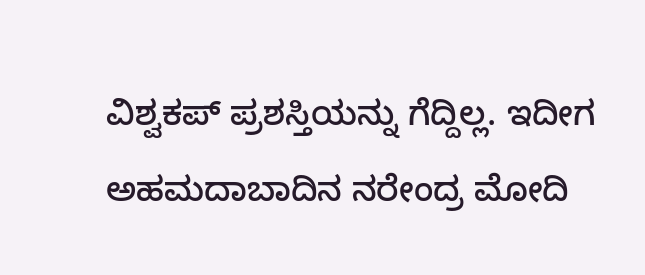ವಿಶ್ವಕಪ್ ಪ್ರಶಸ್ತಿಯನ್ನು ಗೆದ್ದಿಲ್ಲ. ಇದೀಗ ಅಹಮದಾಬಾದಿನ ನರೇಂದ್ರ ಮೋದಿ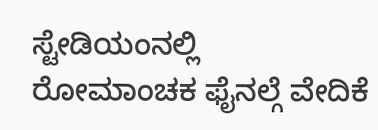ಸ್ಟೇಡಿಯಂನಲ್ಲಿ ರೋಮಾಂಚಕ ಫೈನಲ್ಗೆ ವೇದಿಕೆ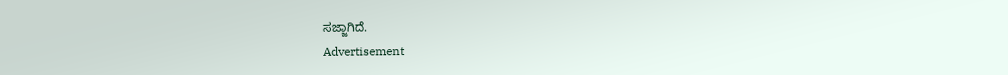ಸಜ್ಜಾಗಿದೆ.
Advertisement